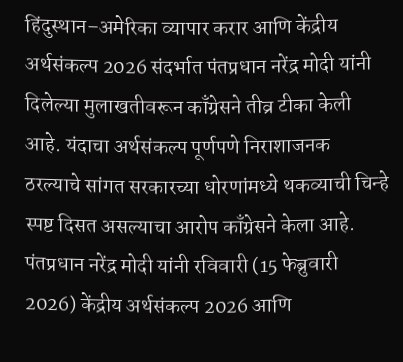हिंदुस्थान–अमेरिका व्यापार करार आणि केंद्रीय अर्थसंकल्प 2026 संदर्भात पंतप्रधान नरेंद्र मोदी यांनी दिलेल्या मुलाखतीवरून काँग्रेसने तीव्र टीका केली आहे. यंदाचा अर्थसंकल्प पूर्णपणे निराशाजनक ठरल्याचे सांगत सरकारच्या धोरणांमध्ये थकव्याची चिन्हे स्पष्ट दिसत असल्याचा आरोप काँग्रेसने केला आहे.
पंतप्रधान नरेंद्र मोदी यांनी रविवारी (15 फेब्रुवारी 2026) केंद्रीय अर्थसंकल्प 2026 आणि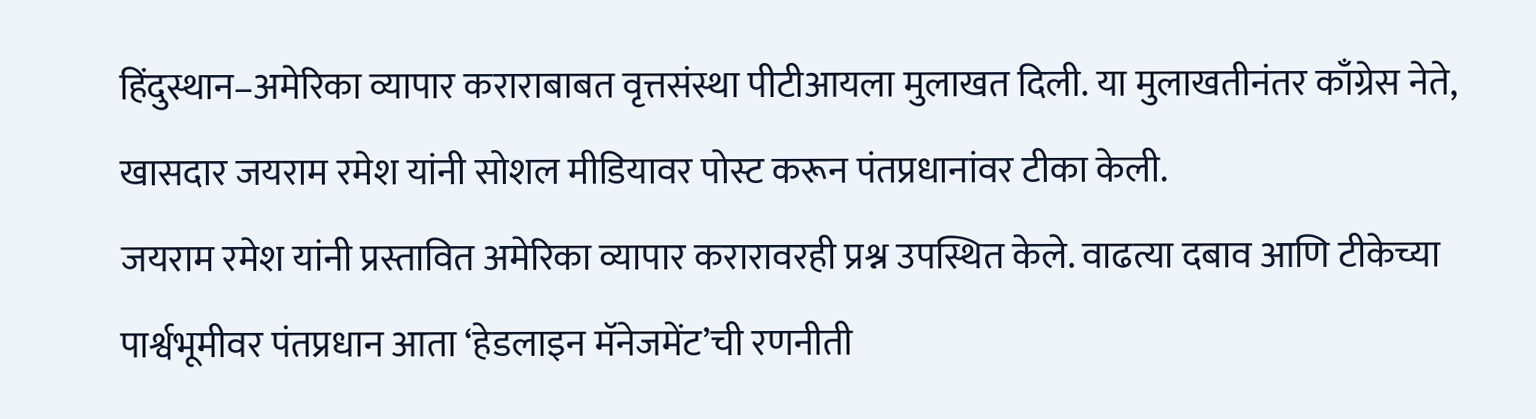हिंदुस्थान–अमेरिका व्यापार कराराबाबत वृत्तसंस्था पीटीआयला मुलाखत दिली. या मुलाखतीनंतर काँग्रेस नेते, खासदार जयराम रमेश यांनी सोशल मीडियावर पोस्ट करून पंतप्रधानांवर टीका केली.
जयराम रमेश यांनी प्रस्तावित अमेरिका व्यापार करारावरही प्रश्न उपस्थित केले. वाढत्या दबाव आणि टीकेच्या पार्श्वभूमीवर पंतप्रधान आता ‘हेडलाइन मॅनेजमेंट’ची रणनीती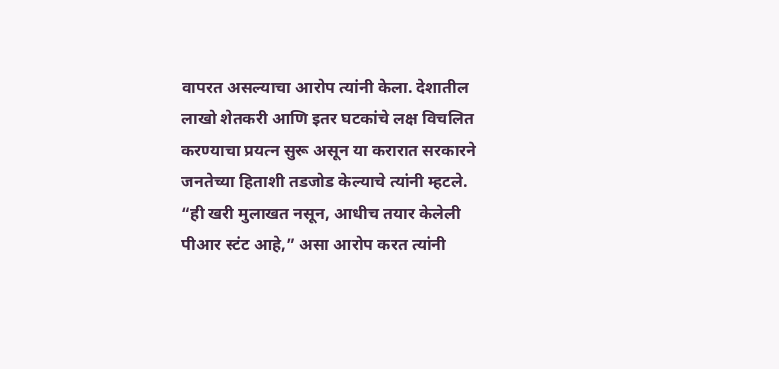वापरत असल्याचा आरोप त्यांनी केला. देशातील लाखो शेतकरी आणि इतर घटकांचे लक्ष विचलित करण्याचा प्रयत्न सुरू असून या करारात सरकारने जनतेच्या हिताशी तडजोड केल्याचे त्यांनी म्हटले.
“ही खरी मुलाखत नसून, आधीच तयार केलेली पीआर स्टंट आहे,” असा आरोप करत त्यांनी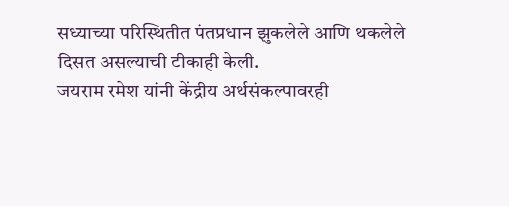सध्याच्या परिस्थितीत पंतप्रधान झुकलेले आणि थकलेले दिसत असल्याची टीकाही केली.
जयराम रमेश यांनी केंद्रीय अर्थसंकल्पावरही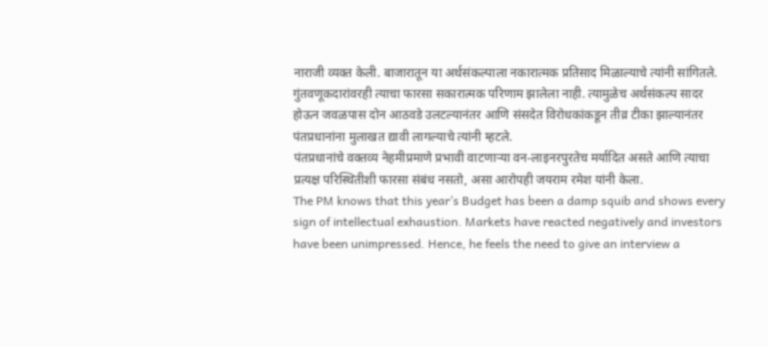नाराजी व्यक्त केली. बाजारातून या अर्थसंकल्पाला नकारात्मक प्रतिसाद मिळाल्याचे त्यांनी सांगितले. गुंतवणूकदारांवरही त्याचा फारसा सकारात्मक परिणाम झालेला नाही. त्यामुळेच अर्थसंकल्प सादर होऊन जवळपास दोन आठवडे उलटल्यानंतर आणि संसदेत विरोधकांकडून तीव्र टीका झाल्यानंतर पंतप्रधानांना मुलाखत द्यावी लागल्याचे त्यांनी म्हटले.
पंतप्रधानांचे वक्तव्य नेहमीप्रमाणे प्रभावी वाटणाऱ्या वन-लाइनरपुरतेच मर्यादित असते आणि त्याचा प्रत्यक्ष परिस्थितीशी फारसा संबंध नसतो, असा आरोपही जयराम रमेश यांनी केला.
The PM knows that this year’s Budget has been a damp squib and shows every sign of intellectual exhaustion. Markets have reacted negatively and investors have been unimpressed. Hence, he feels the need to give an interview a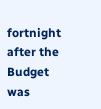fortnight after the Budget was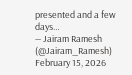presented and a few days…
— Jairam Ramesh (@Jairam_Ramesh) February 15, 2026